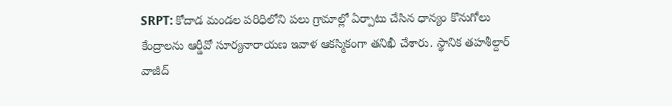SRPT: కోదాడ మండల పరిధిలోని పలు గ్రామాల్లో ఏర్పాటు చేసిన ధాన్యం కొనుగోలు కేంద్రాలను ఆర్డీవో సూర్యనారాయణ ఇవాళ ఆకస్మికంగా తనిఖీ చేశారు. స్థానిక తహశీల్దార్ వాజీద్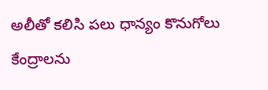అలీతో కలిసి పలు ధాన్యం కొనుగోలు కేంద్రాలను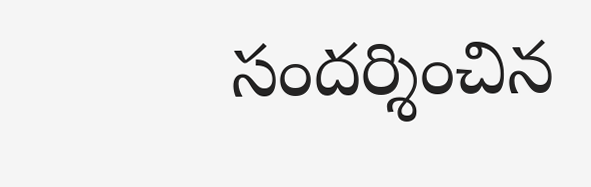సందర్శించిన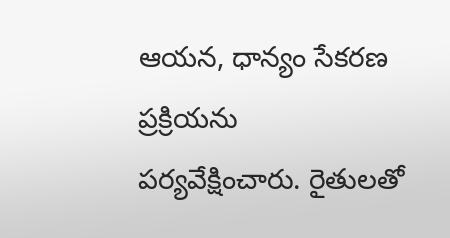ఆయన, ధాన్యం సేకరణ ప్రక్రియను పర్యవేక్షించారు. రైతులతో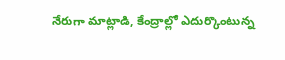నేరుగా మాట్లాడి, కేంద్రాల్లో ఎదుర్కొంటున్న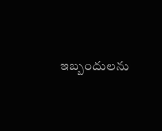ఇబ్బందులను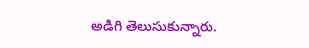అడిగి తెలుసుకున్నారు.